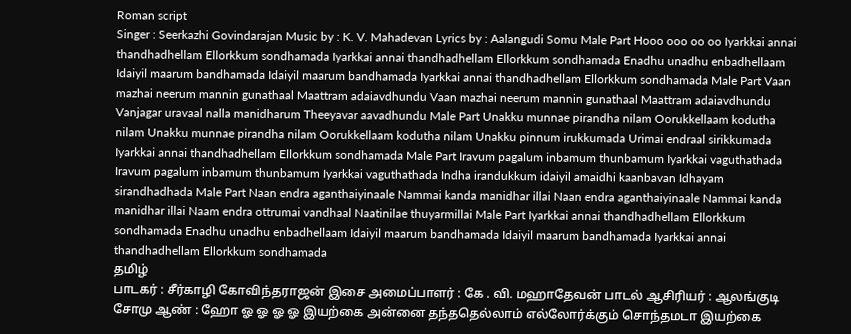Roman script
Singer : Seerkazhi Govindarajan Music by : K. V. Mahadevan Lyrics by : Aalangudi Somu Male Part Hooo ooo oo oo Iyarkkai annai thandhadhellam Ellorkkum sondhamada Iyarkkai annai thandhadhellam Ellorkkum sondhamada Enadhu unadhu enbadhellaam Idaiyil maarum bandhamada Idaiyil maarum bandhamada Iyarkkai annai thandhadhellam Ellorkkum sondhamada Male Part Vaan mazhai neerum mannin gunathaal Maattram adaiavdhundu Vaan mazhai neerum mannin gunathaal Maattram adaiavdhundu Vanjagar uravaal nalla manidharum Theeyavar aavadhundu Male Part Unakku munnae pirandha nilam Oorukkellaam kodutha nilam Unakku munnae pirandha nilam Oorukkellaam kodutha nilam Unakku pinnum irukkumada Urimai endraal sirikkumada Iyarkkai annai thandhadhellam Ellorkkum sondhamada Male Part Iravum pagalum inbamum thunbamum Iyarkkai vaguthathada Iravum pagalum inbamum thunbamum Iyarkkai vaguthathada Indha irandukkum idaiyil amaidhi kaanbavan Idhayam sirandhadhada Male Part Naan endra aganthaiyinaale Nammai kanda manidhar illai Naan endra aganthaiyinaale Nammai kanda manidhar illai Naam endra ottrumai vandhaal Naatinilae thuyarmillai Male Part Iyarkkai annai thandhadhellam Ellorkkum sondhamada Enadhu unadhu enbadhellaam Idaiyil maarum bandhamada Idaiyil maarum bandhamada Iyarkkai annai thandhadhellam Ellorkkum sondhamada
தமிழ்
பாடகர் : சீர்காழி கோவிந்தராஜன் இசை அமைப்பாளர் : கே . வி. மஹாதேவன் பாடல் ஆசிரியர் : ஆலங்குடி சோமு ஆண் : ஹோ ஓ ஓ ஓ ஓ இயற்கை அன்னை தந்ததெல்லாம் எல்லோர்க்கும் சொந்தமடா இயற்கை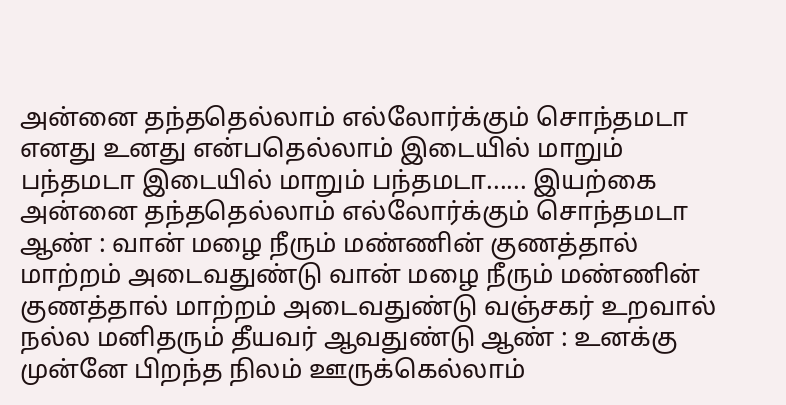அன்னை தந்ததெல்லாம் எல்லோர்க்கும் சொந்தமடா எனது உனது என்பதெல்லாம் இடையில் மாறும் பந்தமடா இடையில் மாறும் பந்தமடா...... இயற்கை அன்னை தந்ததெல்லாம் எல்லோர்க்கும் சொந்தமடா ஆண் : வான் மழை நீரும் மண்ணின் குணத்தால் மாற்றம் அடைவதுண்டு வான் மழை நீரும் மண்ணின் குணத்தால் மாற்றம் அடைவதுண்டு வஞ்சகர் உறவால் நல்ல மனிதரும் தீயவர் ஆவதுண்டு ஆண் : உனக்கு முன்னே பிறந்த நிலம் ஊருக்கெல்லாம்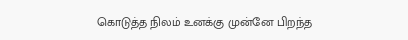கொடுத்த நிலம் உனக்கு முன்னே பிறந்த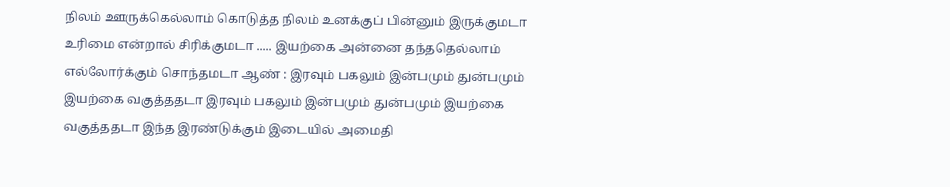நிலம் ஊருக்கெல்லாம் கொடுத்த நிலம் உனக்குப் பின்னும் இருக்குமடா உரிமை என்றால் சிரிக்குமடா ..... இயற்கை அன்னை தந்ததெல்லாம் எல்லோர்க்கும் சொந்தமடா ஆண் : இரவும் பகலும் இன்பமும் துன்பமும் இயற்கை வகுத்ததடா இரவும் பகலும் இன்பமும் துன்பமும் இயற்கை வகுத்ததடா இந்த இரண்டுக்கும் இடையில் அமைதி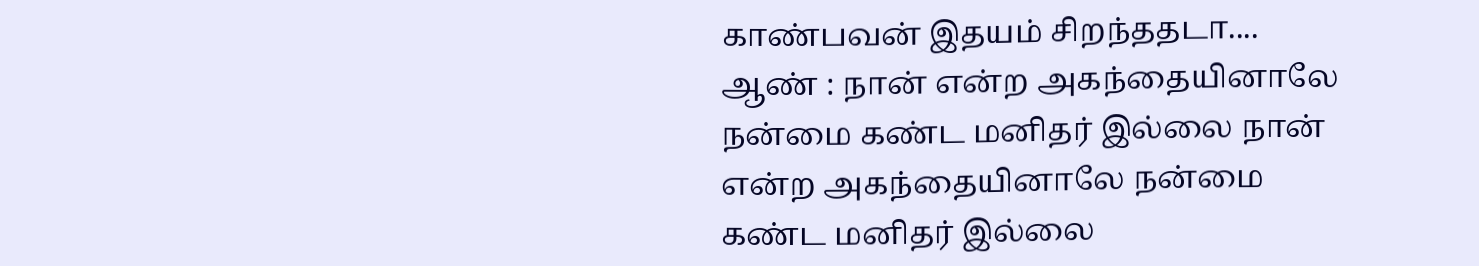காண்பவன் இதயம் சிறந்ததடா.... ஆண் : நான் என்ற அகந்தையினாலே நன்மை கண்ட மனிதர் இல்லை நான் என்ற அகந்தையினாலே நன்மை கண்ட மனிதர் இல்லை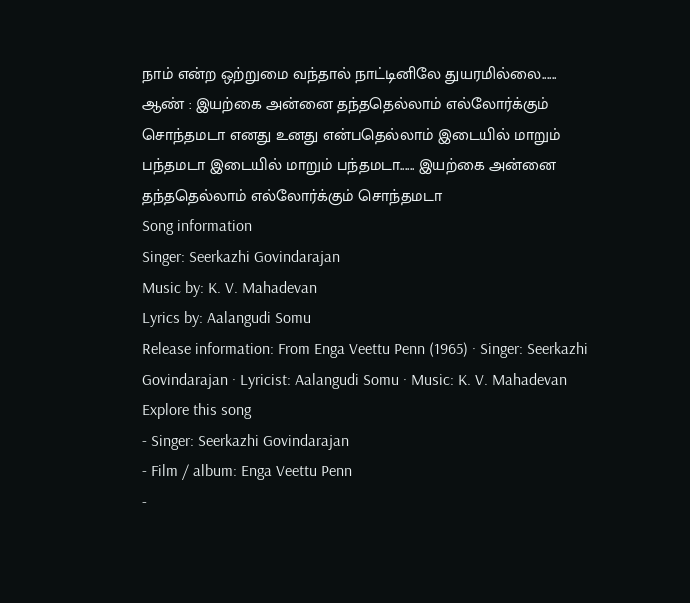நாம் என்ற ஒற்றுமை வந்தால் நாட்டினிலே துயரமில்லை...... ஆண் : இயற்கை அன்னை தந்ததெல்லாம் எல்லோர்க்கும் சொந்தமடா எனது உனது என்பதெல்லாம் இடையில் மாறும் பந்தமடா இடையில் மாறும் பந்தமடா...... இயற்கை அன்னை தந்ததெல்லாம் எல்லோர்க்கும் சொந்தமடா
Song information
Singer: Seerkazhi Govindarajan
Music by: K. V. Mahadevan
Lyrics by: Aalangudi Somu
Release information: From Enga Veettu Penn (1965) · Singer: Seerkazhi Govindarajan · Lyricist: Aalangudi Somu · Music: K. V. Mahadevan
Explore this song
- Singer: Seerkazhi Govindarajan
- Film / album: Enga Veettu Penn
-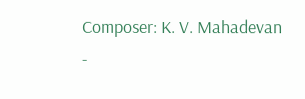Composer: K. V. Mahadevan
-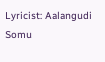Lyricist: Aalangudi Somu